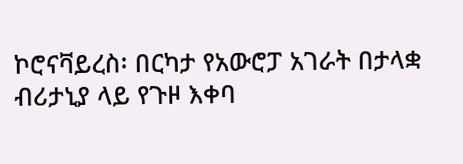ኮሮናቫይረስ፡ በርካታ የአውሮፓ አገራት በታላቋ ብሪታኒያ ላይ የጉዞ እቀባ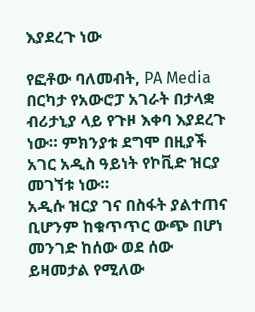እያደረጉ ነው

የፎቶው ባለመብት, PA Media
በርካታ የአውሮፓ አገራት በታላቋ ብሪታኒያ ላይ የጉዞ እቀባ እያደረጉ ነው። ምክንያቱ ደግሞ በዚያች አገር አዲስ ዓይነት የኮቪድ ዝርያ መገኘቱ ነው።
አዲሱ ዝርያ ገና በስፋት ያልተጠና ቢሆንም ከቁጥጥር ውጭ በሆነ መንገድ ከሰው ወደ ሰው ይዛመታል የሚለው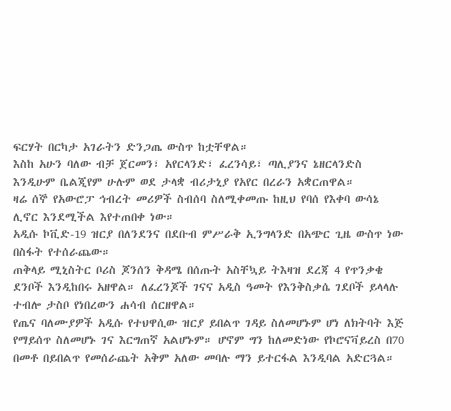ፍርሃት በርካታ አገራትን ድንጋጤ ውስጥ ከቷቸዋል።
እስከ አሁን ባለው ብቻ ጀርመን፣ አየርላንድ፣ ፈረንሳይ፣ ጣሊያንና ኔዘርላንድስ እንዲሁም ቤልጂየም ሁሉም ወደ ታላቋ ብሪታኒያ የአየር በረራን አቋርጠዋል።
ዛሬ ሰኞ የአውሮፓ ኅብረት መሪዎች ስብሰባ ስለሚቀመጡ ከዚህ የባሰ የእቀባ ውሳኔ ሊኖር እንደሚችል እየተጠበቀ ነው።
አዲሱ ኮቪድ-19 ዝርያ በለንደንና በደቡብ ምሥራቅ ኢንግላንድ በአጭር ጊዜ ውስጥ ነው በስፋት የተሰራጨው።
ጠቅላይ ሚኒስትር ቦሪስ ጆንሰን ቅዳሜ በሰጡት አስቸኳይ ትእዛዝ ደረጃ 4 የጥንቃቄ ደንቦች እንዲከበሩ አዘዋል። ለፈረንጆች ገናና አዲስ ዓመት የእንቅስቃሴ ገደቦች ይላላሉ ተብሎ ታስቦ የነበረውን ሐሳብ ሰርዘዋል።
የጤና ባለሙያዎች አዲሱ የተህዋሲው ዝርያ ይበልጥ ገዳይ ስለመሆኑም ሆነ ለክትባት እጅ የማይሰጥ ስለመሆኑ ገና እርግጠኛ አልሆኑም። ሆኖም ግን ከለመድነው የኮሮናቫይረስ በ70 በመቶ በይበልጥ የመሰራጨት አቅም አለው መባሉ ማን ይተርፋል እንዲባል አድርጓል።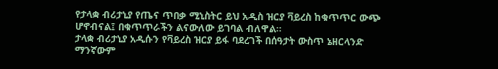የታላቋ ብሪታኒያ የጤና ጥበቃ ሚኒስትር ይህ አዲስ ዝርያ ቫይረስ ከቁጥጥር ውጭ ሆኖብናል፤ በቁጥጥራችን ልናውለው ይገባል ብለዋል።
ታላቋ ብሪታኒያ አዲሱን የቫይረስ ዝርያ ይፋ ባደረገች በሰዓታት ውስጥ ኔዘርላንድ ማንኛውም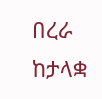በረራ ከታላቋ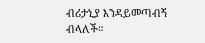ብሪታኒያ እንዳይመጣብኝ ብላለች።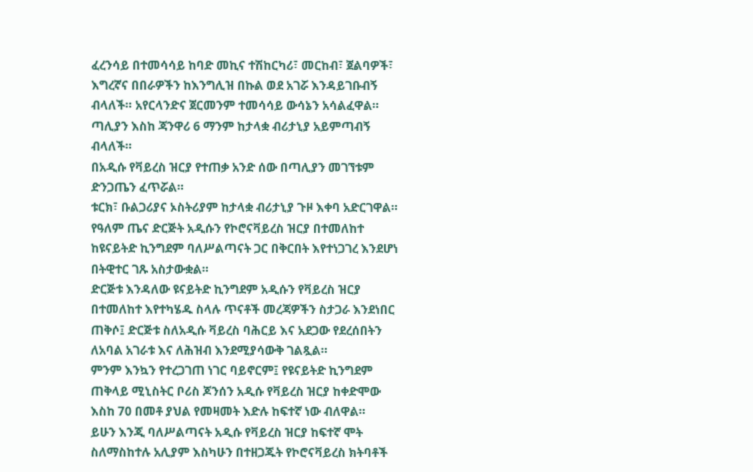ፈረንሳይ በተመሳሳይ ከባድ መኪና ተሽከርካሪ፣ መርከብ፣ ጀልባዎች፣ እግረኛና በበራዎችን ከእንግሊዝ በኩል ወደ አገሯ እንዳይገቡብኝ ብላለች። አየርላንድና ጀርመንም ተመሳሳይ ውሳኔን አሳልፈዋል።
ጣሊያን እስከ ጃንዋሪ 6 ማንም ከታላቋ ብሪታኒያ አይምጣብኝ ብላለች።
በአዲሱ የቫይረስ ዝርያ የተጠቃ አንድ ሰው በጣሊያን መገኘቱም ድንጋጤን ፈጥሯል።
ቱርክ፣ ቡልጋሪያና ኦስትሪያም ከታላቋ ብሪታኒያ ጉዞ እቀባ አድርገዋል።
የዓለም ጤና ድርጅት አዲሱን የኮሮናቫይረስ ዝርያ በተመለከተ ከዩናይትድ ኪንግደም ባለሥልጣናት ጋር በቅርበት እየተነጋገረ እንደሆነ በትዊተር ገጹ አስታውቋል።
ድርጅቱ እንዳለው ዩናይትድ ኪንግደም አዲሱን የቫይረስ ዝርያ በተመለከተ እየተካሄዱ ስላሉ ጥናቶች መረጃዎችን ስታጋራ እንደነበር ጠቅሶ፤ ድርጅቱ ስለአዲሱ ቫይረስ ባሕርይ እና አደጋው የደረሰበትን ለአባል አገራቱ እና ለሕዝብ እንደሚያሳውቅ ገልጿል።
ምንም እንኳን የተረጋገጠ ነገር ባይኖርም፤ የዩናይትድ ኪንግደም ጠቅላይ ሚኒስትር ቦሪስ ጆንሰን አዲሱ የቫይረስ ዝርያ ከቀድሞው እስከ 70 በመቶ ያህል የመዛመት እድሉ ከፍተኛ ነው ብለዋል።
ይሁን እንጂ ባለሥልጣናት አዲሱ የቫይረስ ዝርያ ከፍተኛ ሞት ስለማስከተሉ አሊያም እስካሁን በተዘጋጁት የኮሮናቫይረስ ክትባቶች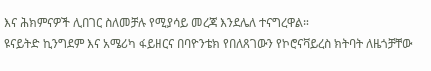እና ሕክምናዎች ሊበገር ስለመቻሉ የሚያሳይ መረጃ እንደሌለ ተናግረዋል።
ዩናይትድ ኪንግደም እና አሜሪካ ፋይዘርና በባዮንቴክ የበለጸገውን የኮሮናቫይረስ ክትባት ለዜጎቻቸው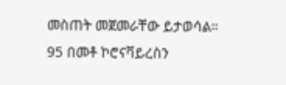መስጠት መጀመራቸው ይታወሳል።
95 በመቶ ኮሮናቫይረስን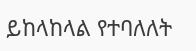ይከላከላል የተባለለት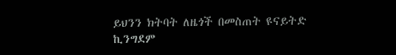ይህንን ክትባት ለዜጎች በመስጠት ዩናይትድ ኪንግደም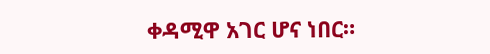ቀዳሚዋ አገር ሆና ነበር።